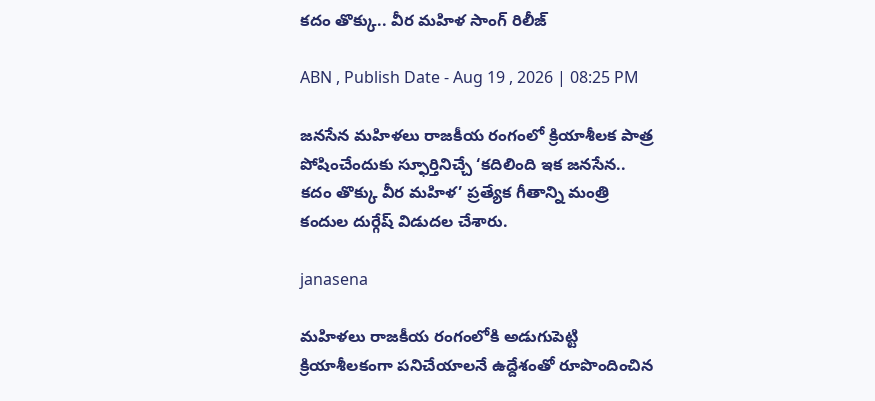కదం తొక్కు.. వీర మహిళ సాంగ్ రిలీజ్‌

ABN , Publish Date - Aug 19 , 2026 | 08:25 PM

జనసేన మహిళలు రాజకీయ రంగంలో క్రియాశీలక పాత్ర పోషించేందుకు స్ఫూర్తినిచ్చే ‘కదిలింది ఇక జనసేన.. కదం తొక్కు వీర మహిళ’ ప్రత్యేక గీతాన్ని మంత్రి కందుల దుర్గేష్ విడుదల చేశారు.

janasena

మహిళలు రాజకీయ రంగంలోకి అడుగుపెట్టి క్రియాశీలకంగా పనిచేయాలనే ఉద్దేశంతో రూపొందించిన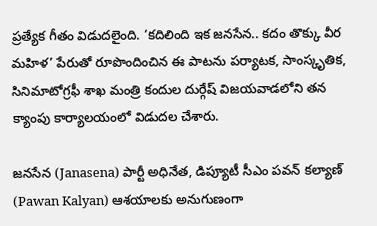ప్రత్యేక గీతం విడుదలైంది. ‘కదిలింది ఇక జనసేన.. కదం తొక్కు వీర మహిళ’ పేరుతో రూపొందించిన ఈ పాటను పర్యాటక, సాంస్కృతిక, సినిమాటోగ్రఫీ శాఖ మంత్రి కందుల దుర్గేష్ విజయవాడలోని తన క్యాంపు కార్యాలయంలో విడుదల చేశారు.

జనసేన (Janasena) పార్టీ అధినేత, డిప్యూటీ సీఎం పవన్ కల్యాణ్ (Pawan Kalyan) ఆశయాలకు అనుగుణంగా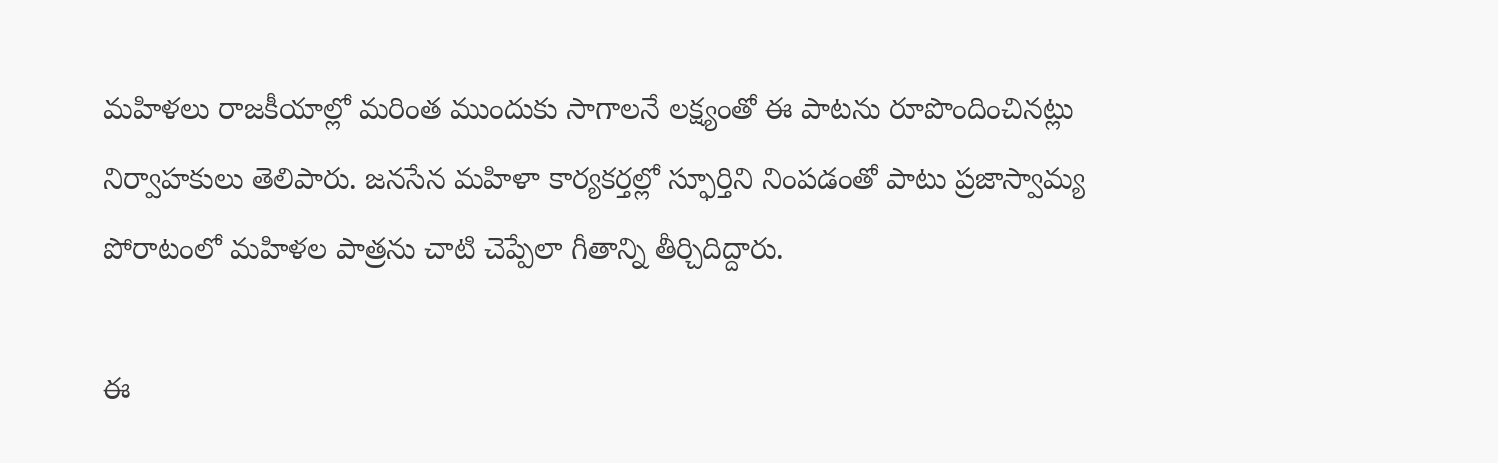మహిళలు రాజకీయాల్లో మరింత ముందుకు సాగాలనే లక్ష్యంతో ఈ పాటను రూపొందించినట్లు నిర్వాహకులు తెలిపారు. జనసేన మహిళా కార్యకర్తల్లో స్ఫూర్తిని నింపడంతో పాటు ప్రజాస్వామ్య పోరాటంలో మహిళల పాత్రను చాటి చెప్పేలా గీతాన్ని తీర్చిదిద్దారు.

ఈ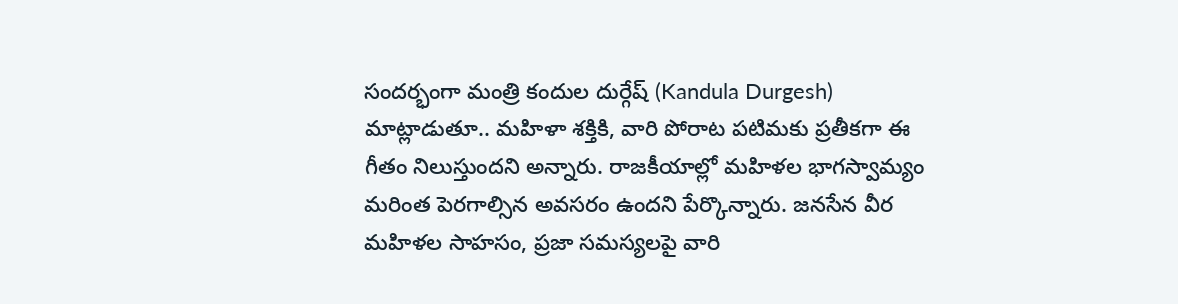సందర్భంగా మంత్రి కందుల దుర్గేష్ (Kandula Durgesh) మాట్లాడుతూ.. మహిళా శక్తికి, వారి పోరాట పటిమకు ప్రతీకగా ఈ గీతం నిలుస్తుందని అన్నారు. రాజకీయాల్లో మహిళల భాగస్వామ్యం మరింత పెరగాల్సిన అవసరం ఉందని పేర్కొన్నారు. జనసేన వీర మహిళల సాహసం, ప్రజా సమస్యలపై వారి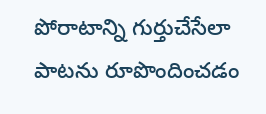పోరాటాన్ని గుర్తుచేసేలా పాటను రూపొందించడం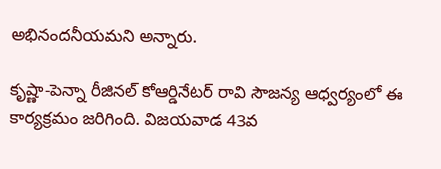అభినందనీయమని అన్నారు.

కృష్ణా-పెన్నా రీజినల్ కోఆర్డినేటర్ రావి సౌజన్య ఆధ్వర్యంలో ఈ కార్యక్రమం జరిగింది. విజయవాడ 43వ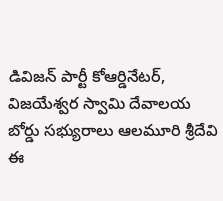డివిజన్ పార్టీ కోఆర్డినేటర్, విజయేశ్వర స్వామి దేవాలయ బోర్డు సభ్యురాలు ఆలమూరి శ్రీదేవి ఈ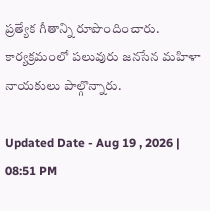ప్రత్యేక గీతాన్ని రూపొందించారు. కార్యక్రమంలో పలువురు జనసేన మహిళా నాయకులు పాల్గొన్నారు.

Updated Date - Aug 19 , 2026 | 08:51 PM